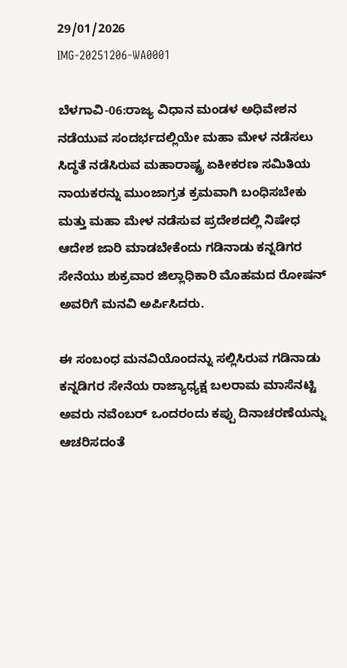29/01/2026
IMG-20251206-WA0001

ಬೆಳಗಾವಿ-06:ರಾಜ್ಯ ವಿಧಾನ ಮಂಡಳ ಅಧಿವೇಶನ ನಡೆಯುವ ಸಂದರ್ಭದಲ್ಲಿಯೇ ಮಹಾ ಮೇಳ ನಡೆಸಲು ಸಿದ್ಧತೆ ನಡೆಸಿರುವ ಮಹಾರಾಷ್ಟ್ರ ಏಕೀಕರಣ ಸಮಿತಿಯ ನಾಯಕರನ್ನು ಮುಂಜಾಗ್ರತ ಕ್ರಮವಾಗಿ ಬಂಧಿಸಬೇಕು ಮತ್ತು ಮಹಾ ಮೇಳ ನಡೆಸುವ ಪ್ರದೇಶದಲ್ಲಿ ನಿಷೇಧ ಆದೇಶ ಜಾರಿ ಮಾಡಬೇಕೆಂದು ಗಡಿನಾಡು ಕನ್ನಡಿಗರ ಸೇನೆಯು ಶುಕ್ರವಾರ ಜಿಲ್ಲಾಧಿಕಾರಿ ಮೊಹಮದ ರೋಷನ್ ಅವರಿಗೆ ಮನವಿ ಅರ್ಪಿಸಿದರು.

ಈ ಸಂಬಂಧ ಮನವಿಯೊಂದನ್ನು ಸಲ್ಲಿಸಿರುವ ಗಡಿನಾಡು ಕನ್ನಡಿಗರ ಸೇನೆಯ ರಾಜ್ಯಾಧ್ಯಕ್ಷ ಬಲರಾಮ ಮಾಸೆನಟ್ಟಿ ಅವರು ನವೆಂಬರ್ ಒಂದರಂದು ಕಪ್ಪು ದಿನಾಚರಣೆಯನ್ನು ಆಚರಿಸದಂತೆ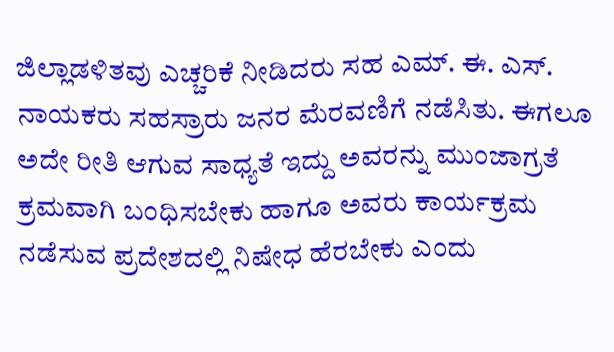ಜಿಲ್ಲಾಡಳಿತವು ಎಚ್ಚರಿಕೆ ನೀಡಿದರು ಸಹ ಎಮ್. ಈ. ಎಸ್. ನಾಯಕರು ಸಹಸ್ರಾರು ಜನರ ಮೆರವಣಿಗೆ ನಡೆಸಿತು. ಈಗಲೂ ಅದೇ ರೀತಿ ಆಗುವ ಸಾಧ್ಯತೆ ಇದ್ದು ಅವರನ್ನು ಮುಂಜಾಗ್ರತೆ ಕ್ರಮವಾಗಿ ಬಂಧಿಸಬೇಕು ಹಾಗೂ ಅವರು ಕಾರ್ಯಕ್ರಮ ನಡೆಸುವ ಪ್ರದೇಶದಲ್ಲಿ ನಿಷೇಧ ಹೆರಬೇಕು ಎಂದು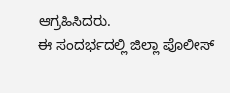ಆಗ್ರಹಿಸಿದರು.
ಈ ಸಂದರ್ಭದಲ್ಲಿ ಜಿಲ್ಲಾ ಪೊಲೀಸ್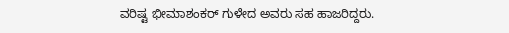ವರಿಷ್ಟ ಭೀಮಾಶಂಕರ್ ಗುಳೇದ ಅವರು ಸಹ ಹಾಜರಿದ್ದರು.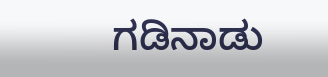ಗಡಿನಾಡು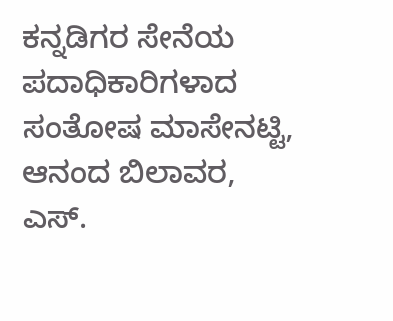ಕನ್ನಡಿಗರ ಸೇನೆಯ ಪದಾಧಿಕಾರಿಗಳಾದ ಸಂತೋಷ ಮಾಸೇನಟ್ಟಿ, ಆನಂದ ಬಿಲಾವರ, ಎಸ್.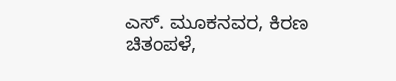ಎಸ್. ಮೂಕನವರ, ಕಿರಣ ಚಿತಂಪಳೆ,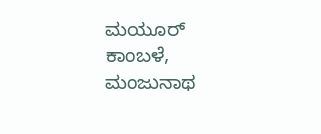ಮಯೂರ್ ಕಾಂಬಳೆ, ಮಂಜುನಾಥ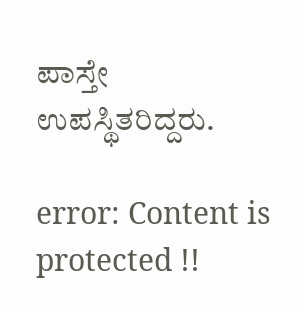ಪಾಸ್ತೇ
ಉಪಸ್ಥಿತರಿದ್ದರು.

error: Content is protected !!